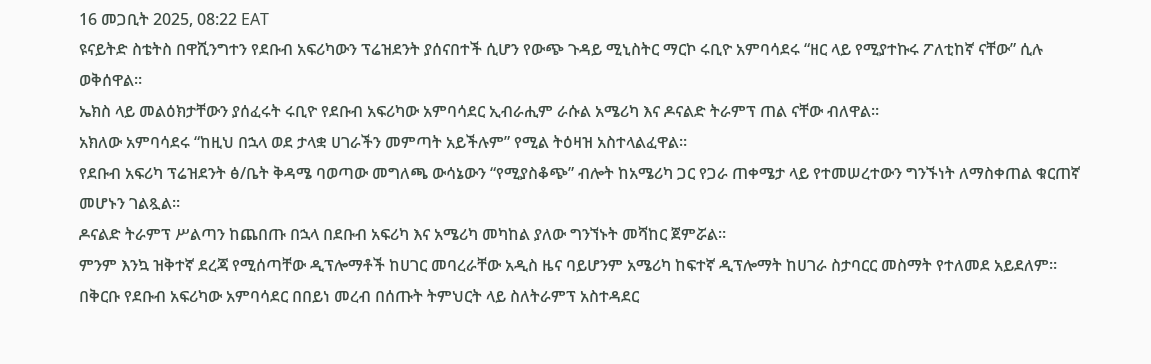16 መጋቢት 2025, 08:22 EAT
ዩናይትድ ስቴትስ በዋሺንግተን የደቡብ አፍሪካውን ፕሬዝደንት ያሰናበተች ሲሆን የውጭ ጉዳይ ሚኒስትር ማርኮ ሩቢዮ አምባሳደሩ “ዘር ላይ የሚያተኩሩ ፖለቲከኛ ናቸው” ሲሉ ወቅሰዋል።
ኤክስ ላይ መልዕክታቸውን ያሰፈሩት ሩቢዮ የደቡብ አፍሪካው አምባሳደር ኢብራሒም ራሱል አሜሪካ እና ዶናልድ ትራምፕ ጠል ናቸው ብለዋል።
አክለው አምባሳደሩ “ከዚህ በኋላ ወደ ታላቋ ሀገራችን መምጣት አይችሉም” የሚል ትዕዛዝ አስተላልፈዋል።
የደቡብ አፍሪካ ፕሬዝደንት ፅ/ቤት ቅዳሜ ባወጣው መግለጫ ውሳኔውን “የሚያስቆጭ” ብሎት ከአሜሪካ ጋር የጋራ ጠቀሜታ ላይ የተመሠረተውን ግንኙነት ለማስቀጠል ቁርጠኛ መሆኑን ገልጿል።
ዶናልድ ትራምፕ ሥልጣን ከጨበጡ በኋላ በደቡብ አፍሪካ እና አሜሪካ መካከል ያለው ግንኘኑት መሻከር ጀምሯል።
ምንም እንኳ ዝቅተኛ ደረጃ የሚሰጣቸው ዲፕሎማቶች ከሀገር መባረራቸው አዲስ ዜና ባይሆንም አሜሪካ ከፍተኛ ዲፕሎማት ከሀገራ ስታባርር መስማት የተለመደ አይደለም።
በቅርቡ የደቡብ አፍሪካው አምባሳደር በበይነ መረብ በሰጡት ትምህርት ላይ ስለትራምፕ አስተዳደር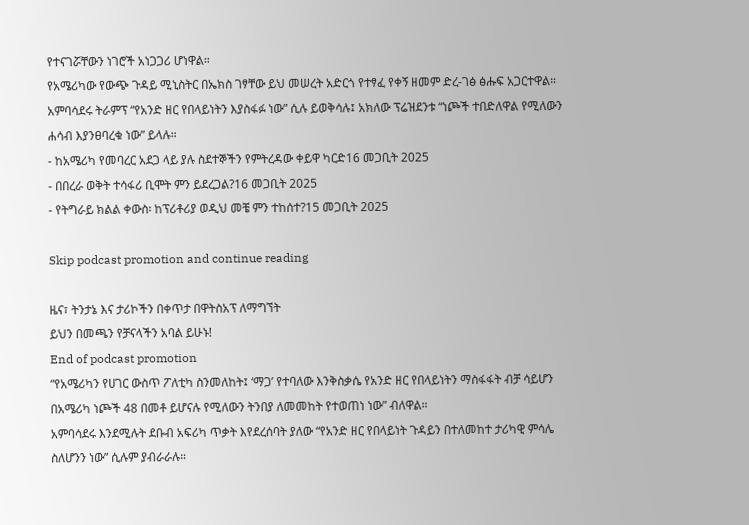የተናገሯቸውን ነገሮች አነጋጋሪ ሆነዋል።
የአሜሪካው የውጭ ጉዳይ ሚኒስትር በኤክስ ገፃቸው ይህ መሠረት አድርጎ የተፃፈ የቀኝ ዘመም ድረ-ገፅ ፅሑፍ አጋርተዋል።
አምባሳደሩ ትራምፕ “የአንድ ዘር የበላይነትን እያስፋፉ ነው” ሲሉ ይወቅሳሉ፤ አክለው ፕሬዝደንቱ “ነጮች ተበድለዋል የሚለውን ሐሳብ እያንፀባረቁ ነው” ይላሉ።
- ከአሜሪካ የመባረር አደጋ ላይ ያሉ ስደተኞችን የምትረዳው ቀይዋ ካርድ16 መጋቢት 2025
- በበረራ ወቅት ተሳፋሪ ቢሞት ምን ይደረጋል?16 መጋቢት 2025
- የትግራይ ክልል ቀውስ፡ ከፕሪቶሪያ ወዲህ መቼ ምን ተከሰተ?15 መጋቢት 2025

Skip podcast promotion and continue reading

ዜና፣ ትንታኔ እና ታሪኮችን በቀጥታ በዋትስአፕ ለማግኘት
ይህን በመጫን የቻናላችን አባል ይሁኑ!
End of podcast promotion
“የአሜሪካን የሀገር ውስጥ ፖለቲካ ስንመለከት፤ ‘ማጋ’ የተባለው እንቅስቃሴ የአንድ ዘር የበላይነትን ማስፋፋት ብቻ ሳይሆን በአሜሪካ ነጮች 48 በመቶ ይሆናሉ የሚለውን ትንበያ ለመመከት የተወጠነ ነው” ብለዋል።
አምባሳደሩ እንደሚሉት ደቡብ አፍሪካ ጥቃት እየደረሰባት ያለው “የአንድ ዘር የበላይነት ጉዳይን በተለመከተ ታሪካዊ ምሳሌ ስለሆንን ነው” ሲሉም ያብራራሉ።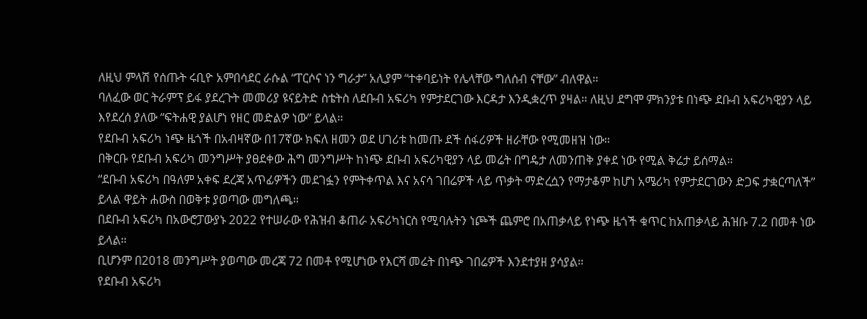ለዚህ ምላሽ የሰጡት ሩቢዮ አምበሳደር ራሱል “ፐርሶና ነን ግራታ” አሊያም “ተቀባይነት የሌላቸው ግለሰብ ናቸው” ብለዋል።
ባለፈው ወር ትራምፕ ይፋ ያደረጉት መመሪያ ዩናይትድ ስቴትስ ለደቡብ አፍሪካ የምታደርገው እርዳታ እንዲቋረጥ ያዛል። ለዚህ ደግሞ ምክንያቱ በነጭ ደቡብ አፍሪካዊያን ላይ እየደረሰ ያለው “ፍትሐዊ ያልሆነ የዘር መድልዎ ነው” ይላል።
የደቡብ አፍሪካ ነጭ ዜጎች በአብዛኛው በ17ኛው ክፍለ ዘመን ወደ ሀገሪቱ ከመጡ ደች ሰፋሪዎች ዘራቸው የሚመዘዝ ነው።
በቅርቡ የደቡብ አፍሪካ መንግሥት ያፀደቀው ሕግ መንግሥት ከነጭ ደቡብ አፍሪካዊያን ላይ መሬት በግዴታ ለመንጠቅ ያቀደ ነው የሚል ቅሬታ ይሰማል።
“ደቡብ አፍሪካ በዓለም አቀፍ ደረጃ አጥፊዎችን መደገፏን የምትቀጥል እና አናሳ ገበሬዎች ላይ ጥቃት ማድረሷን የማታቆም ከሆነ አሜሪካ የምታደርገውን ድጋፍ ታቋርጣለች” ይላል ዋይት ሐውስ በወቅቱ ያወጣው መግለጫ።
በደቡብ አፍሪካ በአውሮፓውያኑ 2022 የተሠራው የሕዝብ ቆጠራ አፍሪካነርስ የሚባሉትን ነጮች ጨምሮ በአጠቃላይ የነጭ ዜጎች ቁጥር ከአጠቃላይ ሕዝቡ 7.2 በመቶ ነው ይላል።
ቢሆንም በ2018 መንግሥት ያወጣው መረጃ 72 በመቶ የሚሆነው የእርሻ መሬት በነጭ ገበሬዎች እንደተያዘ ያሳያል።
የደቡብ አፍሪካ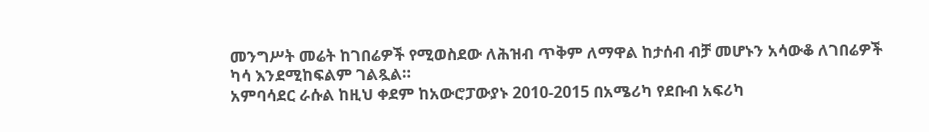መንግሥት መሬት ከገበሬዎች የሚወስደው ለሕዝብ ጥቅም ለማዋል ከታሰብ ብቻ መሆኑን አሳውቆ ለገበሬዎች ካሳ እንደሚከፍልም ገልጿል።
አምባሳደር ራሱል ከዚህ ቀደም ከአውሮፓውያኑ 2010-2015 በአሜሪካ የደቡብ አፍሪካ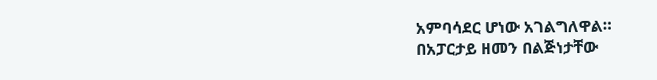አምባሳደር ሆነው አገልግለዋል።
በአፓርታይ ዘመን በልጅነታቸው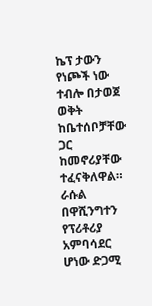ኬፕ ታውን የነጮች ነው ተብሎ በታወጀ ወቅት ከቤተሰቦቻቸው ጋር ከመኖሪያቸው ተፈናቅለዋል።
ራሱል በዋሺንግተን የፕሪቶሪያ አምባሳደር ሆነው ድጋሚ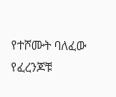የተሾሙት ባለፈው የፈረንጆቹ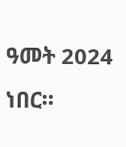ዓመት 2024 ነበር።